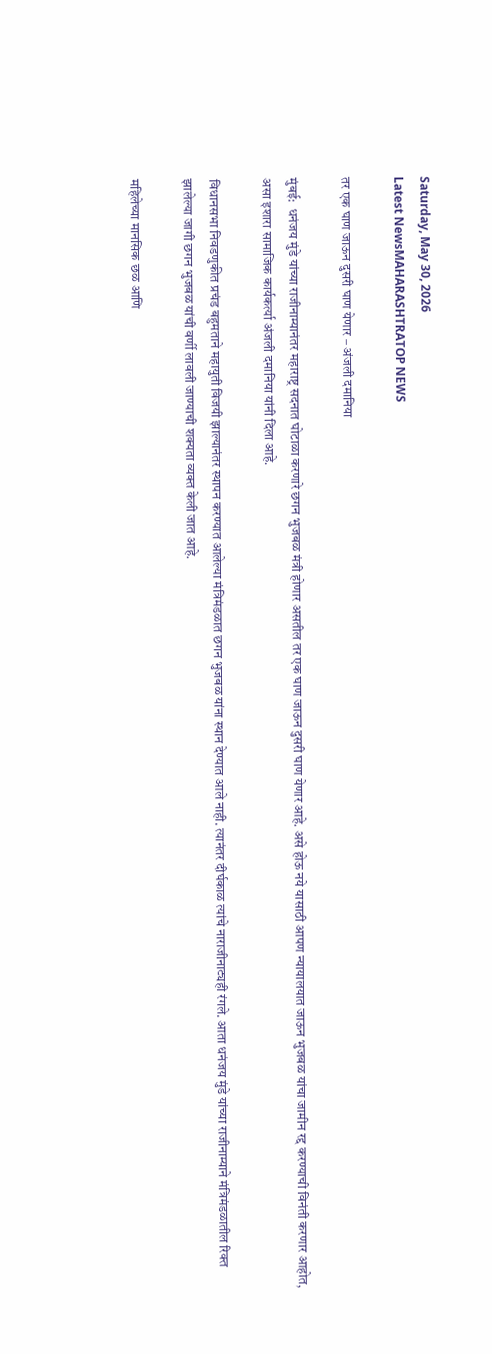Saturday, May 30, 2026
Latest NewsMAHARASHTRATOP NEWS

तर एक घाण जाऊन दुसरी घाण येणार – अंजली दमानिया

मुंबई:  धनंजय मुंडे यांच्या राजीनाम्यानंतर महाराष्ट्र सदनात घोटाळा करणारे छगन भुजबळ मंत्री होणार असतील तर एक घाण जाऊन दुसरी घाण येणार आहे. असे होऊ नये यासाठी आपण न्यायालयात जाऊन भुजबळ यांचा जामीन रद्द करण्याची विनंती करणार आहोत, असा इशारा सामाजिक कार्यकर्त्या अंजली दमानिया यांनी दिला आहे.

विधानसभा निवडणुकीत प्रचंड बहुमताने महायुती विजयी झाल्यानंतर स्थापन करण्यात आलेल्या मंत्रिमंडळात छगन भुजबळ यांना स्थान देण्यात आले नाही. त्यानंतर दीर्घकाळ त्यांचे नाराजीनाट्यही रंगले. आता धनंजय मुंडे यांच्या राजीनाम्याने मंत्रिमंडळातील रिक्त झालेल्या जागी छगन भुजबळ यांची वर्णी लावली जाण्याची शक्यता व्यक्त केली जात आहे.

महिलेच्या मानसिक छळ आणि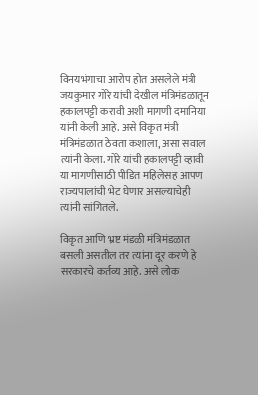विनयभंगाचा आरोप होत असलेले मंत्री जयकुमार गोरे यांची देखील मंत्रिमंडळातून हकालपट्टी करावी अशी मागणी दमानिया यांनी केली आहे. असे विकृत मंत्री मंत्रिमंडळात ठेवता कशाला, असा सवाल त्यांनी केला. गोरे यांची हकालपट्टी व्हावी या मागणीसाठी पीडित महिलेसह आपण राज्यपालांची भेट घेणार असल्याचेही त्यांनी सांगितले.

विकृत आणि भ्रष्ट मंडळी मंत्रिमंडळात बसली असतील तर त्यांना दूर करणे हे सरकारचे कर्तव्य आहे. असे लोक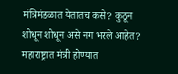मंत्रिमंडळात येतातच कसे? कुठून शोधून शोधून असे नग भरले आहेत? महाराष्ट्रात मंत्री होण्यात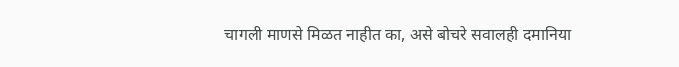चागली माणसे मिळत नाहीत का, असे बोचरे सवालही दमानिया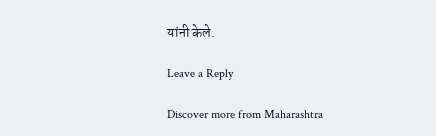यांनी केले.

Leave a Reply

Discover more from Maharashtra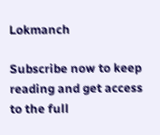Lokmanch

Subscribe now to keep reading and get access to the full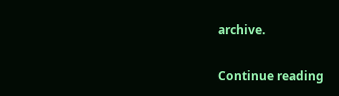archive.

Continue reading